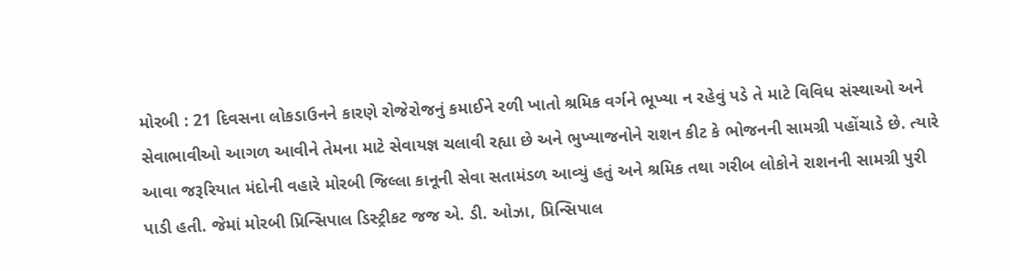મોરબી : 21 દિવસના લોકડાઉનને કારણે રોજેરોજનું કમાઈને રળી ખાતો શ્રમિક વર્ગને ભૂખ્યા ન રહેવું પડે તે માટે વિવિધ સંસ્થાઓ અને સેવાભાવીઓ આગળ આવીને તેમના માટે સેવાયજ્ઞ ચલાવી રહ્યા છે અને ભુખ્યાજનોને રાશન કીટ કે ભોજનની સામગ્રી પહોંચાડે છે. ત્યારે આવા જરૂરિયાત મંદોની વહારે મોરબી જિલ્લા કાનૂની સેવા સતામંડળ આવ્યું હતું અને શ્રમિક તથા ગરીબ લોકોને રાશનની સામગ્રી પુરી પાડી હતી. જેમાં મોરબી પ્રિન્સિપાલ ડિસ્ટ્રીકટ જજ એ. ડી. ઓઝા, પ્રિન્સિપાલ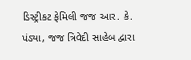ડિસ્ટ્રીકટ ફેમિલી જજ આર. કે. પંડ્યા, જજ ત્રિવેદી સાહેબ દ્વારા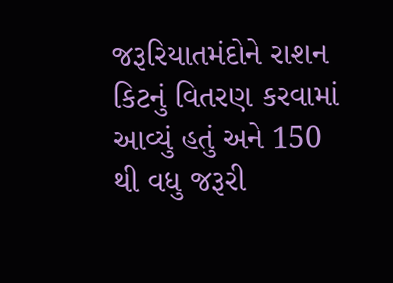જરૂરિયાતમંદોને રાશન કિટનું વિતરણ કરવામાં આવ્યું હતું અને 150 થી વધુ જરૂરી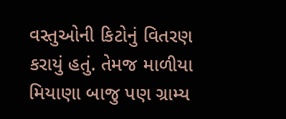વસ્તુઓની કિટોનું વિતરણ કરાયું હતું. તેમજ માળીયા મિયાણા બાજુ પણ ગ્રામ્ય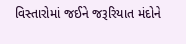વિસ્તારોમાં જઈને જરૂરિયાત મંદોને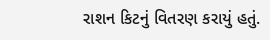રાશન કિટનું વિતરણ કરાયું હતું.